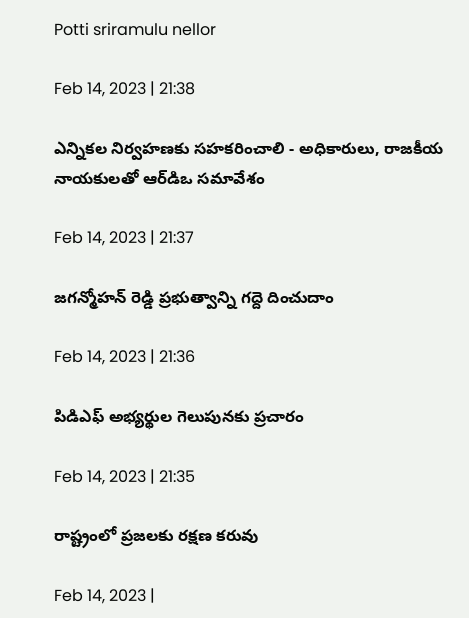Potti sriramulu nellor

Feb 14, 2023 | 21:38

ఎన్నికల నిర్వహణకు సహకరించాలి - అధికారులు, రాజకీయ నాయకులతో ఆర్‌డిఒ సమావేశం

Feb 14, 2023 | 21:37

జగన్మోహన్‌ రెడ్డి ప్రభుత్వాన్ని గద్దె దించుదాం

Feb 14, 2023 | 21:36

పిడిఎఫ్‌ అభ్యర్థుల గెలుపునకు ప్రచారం

Feb 14, 2023 | 21:35

రాష్ట్రంలో ప్రజలకు రక్షణ కరువు

Feb 14, 2023 |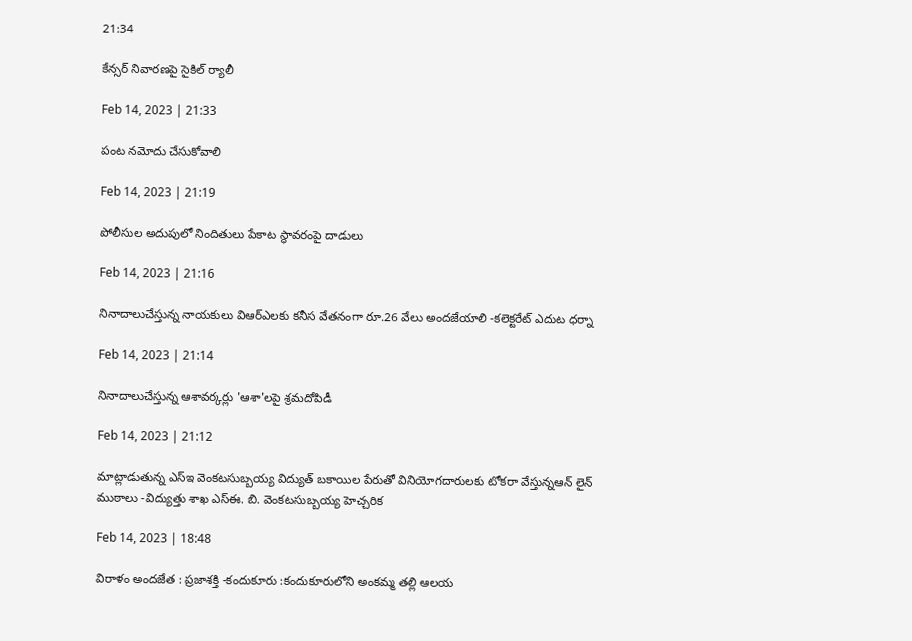21:34

కేన్సర్‌ నివారణపై సైకిల్‌ ర్యాలీ

Feb 14, 2023 | 21:33

పంట నమోదు చేసుకోవాలి

Feb 14, 2023 | 21:19

పోలీసుల అదుపులో నిందితులు పేకాట స్థావరంపై దాడులు

Feb 14, 2023 | 21:16

నినాదాలుచేస్తున్న నాయకులు విఆర్‌ఎలకు కనీస వేతనంగా రూ.26 వేలు అందజేయాలి -కలెక్టరేట్‌ ఎదుట ధర్నా

Feb 14, 2023 | 21:14

నినాదాలుచేస్తున్న ఆశావర్కర్లు 'ఆశా'లపై శ్రమదోపిడీ

Feb 14, 2023 | 21:12

మాట్లాడుతున్న ఎస్‌ఇ వెంకటసుబ్బయ్య విద్యుత్‌ బకాయిల పేరుతో వినియోగదారులకు టోకరా వేస్తున్నఆన్‌ లైన్‌ ముఠాలు -విద్యుత్తు శాఖ ఎస్‌ఈ. బి. వెంకటసుబ్బయ్య హెచ్చరిక

Feb 14, 2023 | 18:48

విరాళం అందజేత : ప్రజాశక్తి -కందుకూరు :కందుకూరులోని అంకమ్మ తల్లి ఆలయ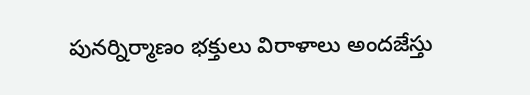పునర్నిర్మాణం భక్తులు విరాళాలు అందజేస్తు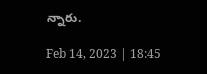న్నారు.

Feb 14, 2023 | 18:45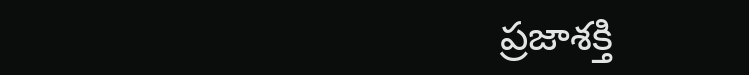ప్రజాశక్తి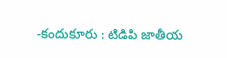-కందుకూరు : టిడిపి జాతీయ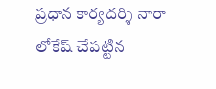ప్రధాన కార్యదర్శి నారా లోకేష్‌ చేపట్టిన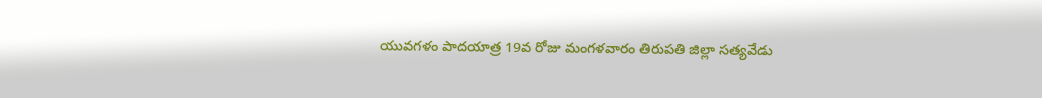యువగళం పాదయాత్ర 19వ రోజు మంగళవారం తిరుపతి జిల్లా సత్యవేడు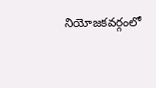నియోజకవర్గంలో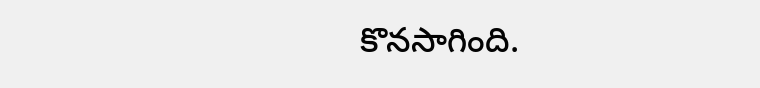కొనసాగింది.